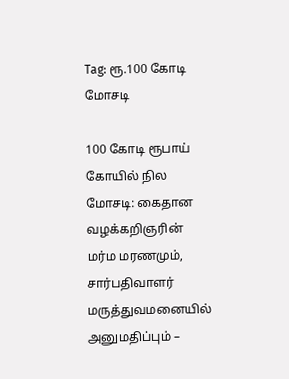Tag: ரூ.100 கோடி மோசடி

100 கோடி ரூபாய் கோயில் நில மோசடி: கைதான வழக்கறிஞரின் மர்ம மரணமும், சார்பதிவாளர் மருத்துவமனையில் அனுமதிப்பும் –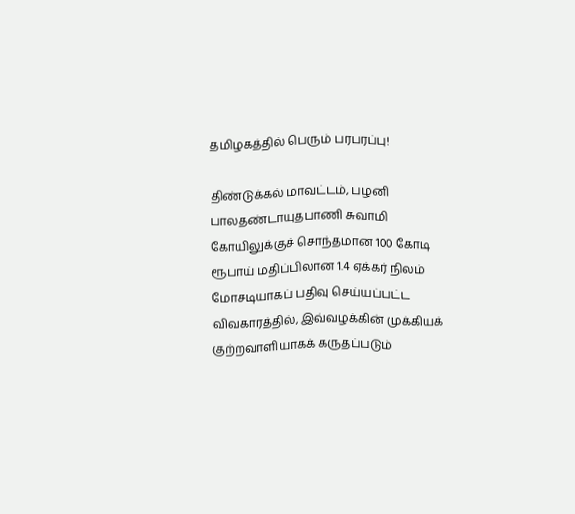தமிழகத்தில் பெரும் பரபரப்பு!

திண்டுக்கல் மாவட்டம், பழனி பாலதண்டாயுதபாணி சுவாமி கோயிலுக்குச் சொந்தமான 100 கோடி ரூபாய் மதிப்பிலான 1.4 ஏக்கர் நிலம் மோசடியாகப் பதிவு செய்யப்பட்ட விவகாரத்தில், இவ்வழக்கின் முக்கியக் குற்றவாளியாகக் கருதப்படும்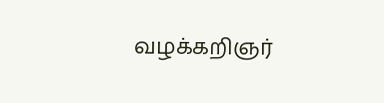வழக்கறிஞர்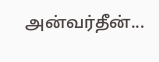அன்வர்தீன்...